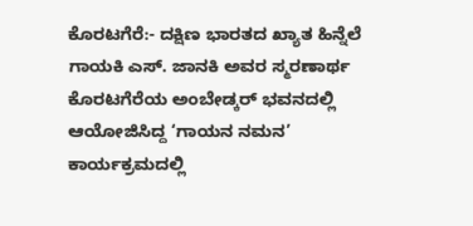ಕೊರಟಗೆರೆ:- ದಕ್ಷಿಣ ಭಾರತದ ಖ್ಯಾತ ಹಿನ್ನೆಲೆ ಗಾಯಕಿ ಎಸ್. ಜಾನಕಿ ಅವರ ಸ್ಮರಣಾರ್ಥ ಕೊರಟಗೆರೆಯ ಅಂಬೇಡ್ಕರ್ ಭವನದಲ್ಲಿ ಆಯೋಜಿಸಿದ್ದ ‘ಗಾಯನ ನಮನ’ ಕಾರ್ಯಕ್ರಮದಲ್ಲಿ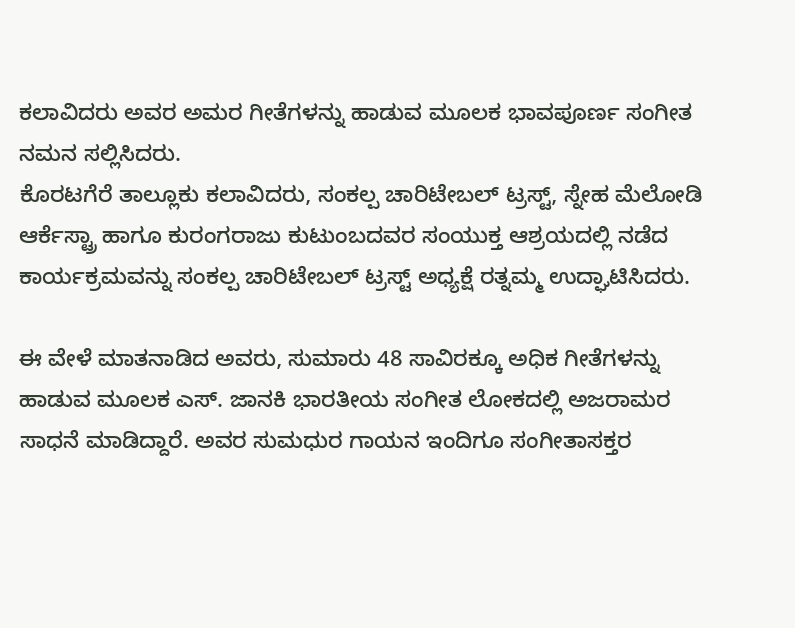ಕಲಾವಿದರು ಅವರ ಅಮರ ಗೀತೆಗಳನ್ನು ಹಾಡುವ ಮೂಲಕ ಭಾವಪೂರ್ಣ ಸಂಗೀತ ನಮನ ಸಲ್ಲಿಸಿದರು.
ಕೊರಟಗೆರೆ ತಾಲ್ಲೂಕು ಕಲಾವಿದರು, ಸಂಕಲ್ಪ ಚಾರಿಟೇಬಲ್ ಟ್ರಸ್ಟ್, ಸ್ನೇಹ ಮೆಲೋಡಿ ಆರ್ಕೆಸ್ಟ್ರಾ ಹಾಗೂ ಕುರಂಗರಾಜು ಕುಟುಂಬದವರ ಸಂಯುಕ್ತ ಆಶ್ರಯದಲ್ಲಿ ನಡೆದ ಕಾರ್ಯಕ್ರಮವನ್ನು ಸಂಕಲ್ಪ ಚಾರಿಟೇಬಲ್ ಟ್ರಸ್ಟ್ ಅಧ್ಯಕ್ಷೆ ರತ್ನಮ್ಮ ಉದ್ಘಾಟಿಸಿದರು.

ಈ ವೇಳೆ ಮಾತನಾಡಿದ ಅವರು, ಸುಮಾರು 48 ಸಾವಿರಕ್ಕೂ ಅಧಿಕ ಗೀತೆಗಳನ್ನು ಹಾಡುವ ಮೂಲಕ ಎಸ್. ಜಾನಕಿ ಭಾರತೀಯ ಸಂಗೀತ ಲೋಕದಲ್ಲಿ ಅಜರಾಮರ ಸಾಧನೆ ಮಾಡಿದ್ದಾರೆ. ಅವರ ಸುಮಧುರ ಗಾಯನ ಇಂದಿಗೂ ಸಂಗೀತಾಸಕ್ತರ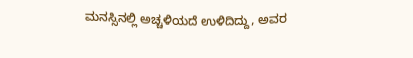ಮನಸ್ಸಿನಲ್ಲಿ ಅಚ್ಚಳಿಯದೆ ಉಳಿದಿದ್ದು, ಅವರ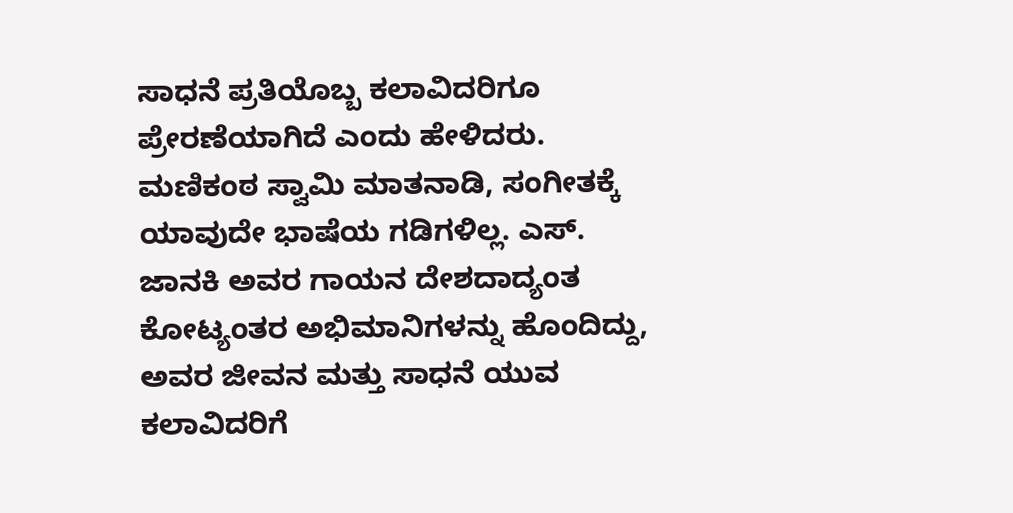ಸಾಧನೆ ಪ್ರತಿಯೊಬ್ಬ ಕಲಾವಿದರಿಗೂ ಪ್ರೇರಣೆಯಾಗಿದೆ ಎಂದು ಹೇಳಿದರು.
ಮಣಿಕಂಠ ಸ್ವಾಮಿ ಮಾತನಾಡಿ, ಸಂಗೀತಕ್ಕೆ ಯಾವುದೇ ಭಾಷೆಯ ಗಡಿಗಳಿಲ್ಲ. ಎಸ್. ಜಾನಕಿ ಅವರ ಗಾಯನ ದೇಶದಾದ್ಯಂತ ಕೋಟ್ಯಂತರ ಅಭಿಮಾನಿಗಳನ್ನು ಹೊಂದಿದ್ದು, ಅವರ ಜೀವನ ಮತ್ತು ಸಾಧನೆ ಯುವ ಕಲಾವಿದರಿಗೆ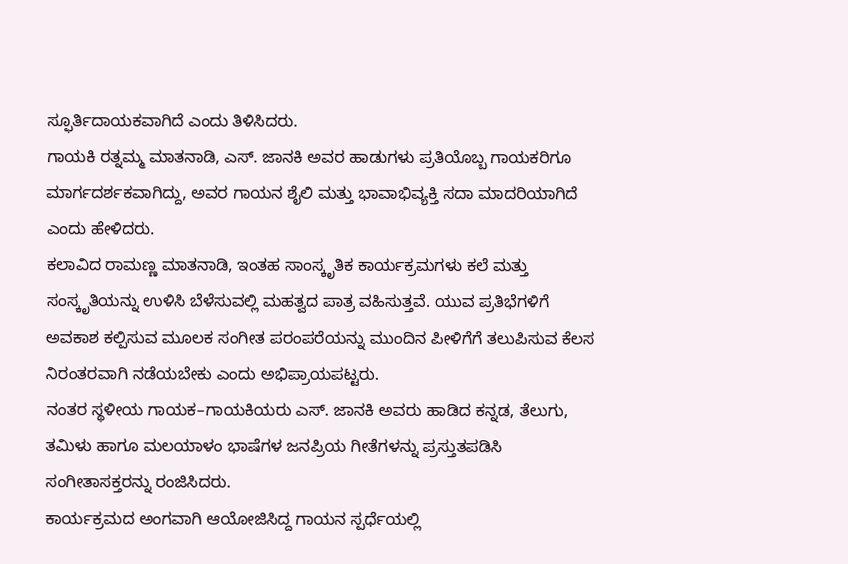ಸ್ಫೂರ್ತಿದಾಯಕವಾಗಿದೆ ಎಂದು ತಿಳಿಸಿದರು.
ಗಾಯಕಿ ರತ್ನಮ್ಮ ಮಾತನಾಡಿ, ಎಸ್. ಜಾನಕಿ ಅವರ ಹಾಡುಗಳು ಪ್ರತಿಯೊಬ್ಬ ಗಾಯಕರಿಗೂ ಮಾರ್ಗದರ್ಶಕವಾಗಿದ್ದು, ಅವರ ಗಾಯನ ಶೈಲಿ ಮತ್ತು ಭಾವಾಭಿವ್ಯಕ್ತಿ ಸದಾ ಮಾದರಿಯಾಗಿದೆ ಎಂದು ಹೇಳಿದರು.
ಕಲಾವಿದ ರಾಮಣ್ಣ ಮಾತನಾಡಿ, ಇಂತಹ ಸಾಂಸ್ಕೃತಿಕ ಕಾರ್ಯಕ್ರಮಗಳು ಕಲೆ ಮತ್ತು ಸಂಸ್ಕೃತಿಯನ್ನು ಉಳಿಸಿ ಬೆಳೆಸುವಲ್ಲಿ ಮಹತ್ವದ ಪಾತ್ರ ವಹಿಸುತ್ತವೆ. ಯುವ ಪ್ರತಿಭೆಗಳಿಗೆ ಅವಕಾಶ ಕಲ್ಪಿಸುವ ಮೂಲಕ ಸಂಗೀತ ಪರಂಪರೆಯನ್ನು ಮುಂದಿನ ಪೀಳಿಗೆಗೆ ತಲುಪಿಸುವ ಕೆಲಸ ನಿರಂತರವಾಗಿ ನಡೆಯಬೇಕು ಎಂದು ಅಭಿಪ್ರಾಯಪಟ್ಟರು.
ನಂತರ ಸ್ಥಳೀಯ ಗಾಯಕ–ಗಾಯಕಿಯರು ಎಸ್. ಜಾನಕಿ ಅವರು ಹಾಡಿದ ಕನ್ನಡ, ತೆಲುಗು, ತಮಿಳು ಹಾಗೂ ಮಲಯಾಳಂ ಭಾಷೆಗಳ ಜನಪ್ರಿಯ ಗೀತೆಗಳನ್ನು ಪ್ರಸ್ತುತಪಡಿಸಿ ಸಂಗೀತಾಸಕ್ತರನ್ನು ರಂಜಿಸಿದರು.
ಕಾರ್ಯಕ್ರಮದ ಅಂಗವಾಗಿ ಆಯೋಜಿಸಿದ್ದ ಗಾಯನ ಸ್ಪರ್ಧೆಯಲ್ಲಿ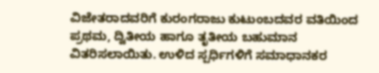ವಿಜೇತರಾದವರಿಗೆ ಕುರಂಗರಾಜು ಕುಟುಂಬದವರ ವತಿಯಿಂದ ಪ್ರಥಮ, ದ್ವಿತೀಯ ಹಾಗೂ ತೃತೀಯ ಬಹುಮಾನ ವಿತರಿಸಲಾಯಿತು. ಉಳಿದ ಸ್ಪರ್ಧಿಗಳಿಗೆ ಸಮಾಧಾನಕರ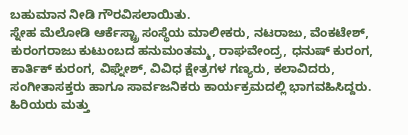ಬಹುಮಾನ ನೀಡಿ ಗೌರವಿಸಲಾಯಿತು.
ಸ್ನೇಹ ಮೆಲೋಡಿ ಆರ್ಕೆಸ್ಟ್ರಾ ಸಂಸ್ಥೆಯ ಮಾಲೀಕರು, ನಟರಾಜು, ವೆಂಕಟೇಶ್, ಕುರಂಗರಾಜು ಕುಟುಂಬದ ಹನುಮಂತಮ್ಮ, ರಾಘವೇಂದ್ರ, ಧನುಷ್ ಕುರಂಗ, ಕಾರ್ತಿಕ್ ಕುರಂಗ, ವಿಘ್ನೇಶ್, ವಿವಿಧ ಕ್ಷೇತ್ರಗಳ ಗಣ್ಯರು, ಕಲಾವಿದರು, ಸಂಗೀತಾಸಕ್ತರು ಹಾಗೂ ಸಾರ್ವಜನಿಕರು ಕಾರ್ಯಕ್ರಮದಲ್ಲಿ ಭಾಗವಹಿಸಿದ್ದರು. ಹಿರಿಯರು ಮತ್ತು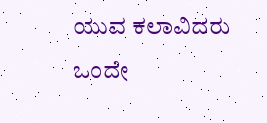ಯುವ ಕಲಾವಿದರು ಒಂದೇ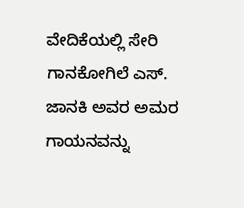ವೇದಿಕೆಯಲ್ಲಿ ಸೇರಿ ಗಾನಕೋಗಿಲೆ ಎಸ್. ಜಾನಕಿ ಅವರ ಅಮರ ಗಾಯನವನ್ನು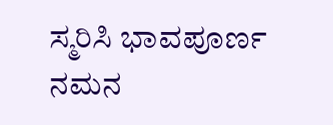ಸ್ಮರಿಸಿ ಭಾವಪೂರ್ಣ ನಮನ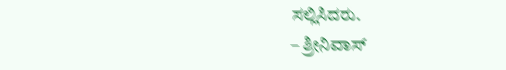ಸಲ್ಲಿಸಿದರು.
– ಶ್ರೀನಿವಾಸ್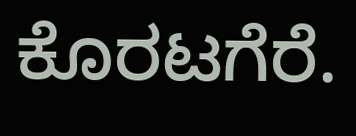ಕೊರಟಗೆರೆ.